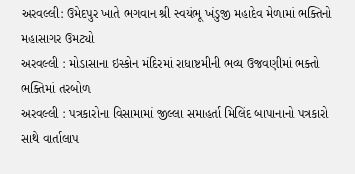અરવલ્લી: ઉમેદપુર ખાતે ભગવાન શ્રી સ્વયંભૂ ખંડુજી મહાદેવ મેળામાં ભક્તિનો મહાસાગર ઉમટ્યો
અરવલ્લી : મોડાસાના ઇસ્કોન મંદિરમાં રાધાષ્ટમીની ભવ્ય ઉજવણીમાં ભક્તો ભક્તિમાં તરબોળ
અરવલ્લી : પત્રકારોના વિસામામાં જીલ્લા સમાહર્તા મિલિંદ બાપાનાનો પત્રકારો સાથે વાર્તાલાપ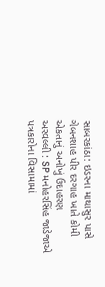સાબરકાંઠા: ઇડરના માથાસુર પાસે ગેબનશાહ પીર દરગાહ ખાતે કોમી એકતાનું અનોખું ઉદાહરણ
અરવલ્લી : SP મનોહરસિંહ જાડેજાએ પત્રકારોના વિસામામાં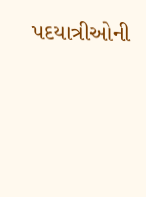પદયાત્રીઓની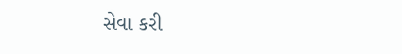સેવા કરી